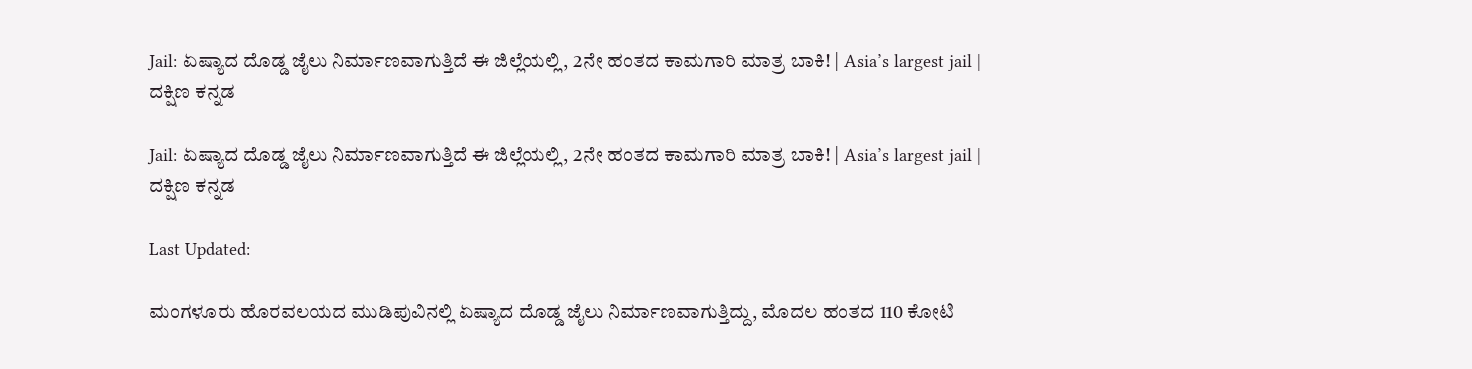Jail: ಏಷ್ಯಾದ ದೊಡ್ಡ ಜೈಲು ನಿರ್ಮಾಣವಾಗುತ್ತಿದೆ ಈ ಜಿಲ್ಲೆಯಲ್ಲಿ, 2ನೇ ಹಂತದ ಕಾಮಗಾರಿ ಮಾತ್ರ ಬಾಕಿ! | Asia’s largest jail | ದಕ್ಷಿಣ ಕನ್ನಡ

Jail: ಏಷ್ಯಾದ ದೊಡ್ಡ ಜೈಲು ನಿರ್ಮಾಣವಾಗುತ್ತಿದೆ ಈ ಜಿಲ್ಲೆಯಲ್ಲಿ, 2ನೇ ಹಂತದ ಕಾಮಗಾರಿ ಮಾತ್ರ ಬಾಕಿ! | Asia’s largest jail | ದಕ್ಷಿಣ ಕನ್ನಡ

Last Updated:

ಮಂಗಳೂರು ಹೊರವಲಯದ ಮುಡಿಪುವಿನಲ್ಲಿ ಏಷ್ಯಾದ ದೊಡ್ಡ ಜೈಲು ನಿರ್ಮಾಣವಾಗುತ್ತಿದ್ದು, ಮೊದಲ ಹಂತದ 110 ಕೋಟಿ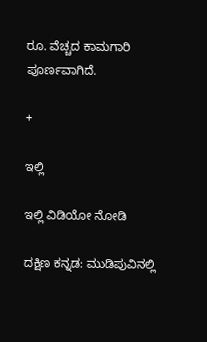ರೂ. ವೆಚ್ಚದ ಕಾಮಗಾರಿ ಪೂರ್ಣವಾಗಿದೆ.

+

ಇಲ್ಲಿ

ಇಲ್ಲಿ ವಿಡಿಯೋ ನೋಡಿ

ದಕ್ಷಿಣ ಕನ್ನಡ: ಮುಡಿಪುವಿನಲ್ಲಿ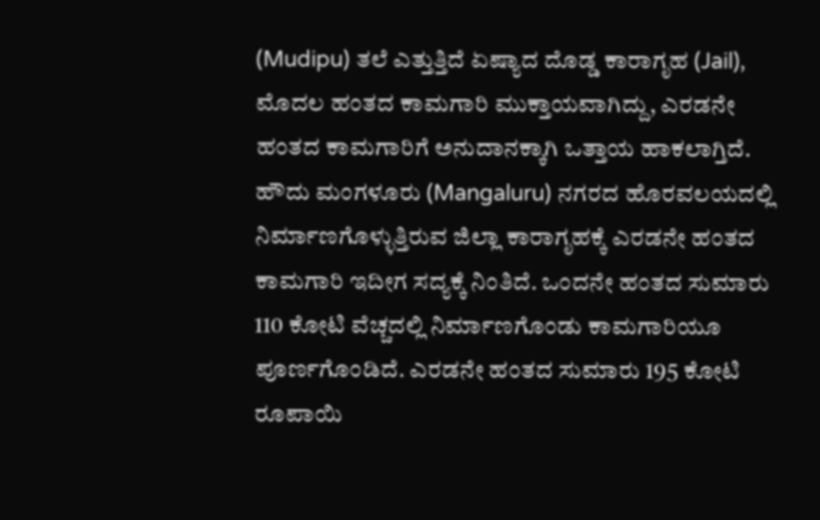(Mudipu) ತಲೆ ಎತ್ತುತ್ತಿದೆ ಏಷ್ಯಾದ ದೊಡ್ಡ ಕಾರಾಗೃಹ (Jail), ಮೊದಲ ಹಂತದ ಕಾಮಗಾರಿ ಮುಕ್ತಾಯವಾಗಿದ್ದು, ಎರಡನೇ ಹಂತದ ಕಾಮಗಾರಿಗೆ ಅನುದಾನಕ್ಕಾಗಿ ಒತ್ತಾಯ ಹಾಕಲಾಗ್ತಿದೆ. ಹೌದು ಮಂಗಳೂರು (Mangaluru) ನಗರದ ಹೊರವಲಯದಲ್ಲಿ ನಿರ್ಮಾಣಗೊಳ್ಳುತ್ತಿರುವ ಜಿಲ್ಲಾ ಕಾರಾಗೃಹಕ್ಕೆ ಎರಡನೇ ಹಂತದ ಕಾಮಗಾರಿ ಇದೀಗ ಸದ್ಯಕ್ಕೆ ನಿಂತಿದೆ. ಒಂದನೇ ಹಂತದ ಸುಮಾರು 110 ಕೋಟಿ ವೆಚ್ಚದಲ್ಲಿ ನಿರ್ಮಾಣಗೊಂಡು ಕಾಮಗಾರಿಯೂ ಪೂರ್ಣಗೊಂಡಿದೆ. ಎರಡನೇ ಹಂತದ ಸುಮಾರು 195 ಕೋಟಿ ರೂಪಾಯಿ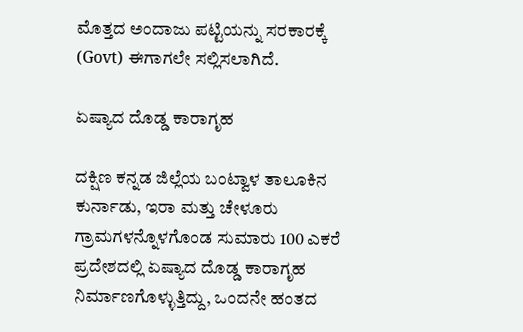ಮೊತ್ತದ ಅಂದಾಜು ಪಟ್ಟಿಯನ್ನು ಸರಕಾರಕ್ಕೆ (Govt) ಈಗಾಗಲೇ ಸಲ್ಲಿಸಲಾಗಿದೆ.

ಏಷ್ಯಾದ ದೊಡ್ಡ ಕಾರಾಗೃಹ

ದಕ್ಷಿಣ ಕನ್ನಡ ಜಿಲ್ಲೆಯ ಬಂಟ್ವಾಳ ತಾಲೂಕಿನ ಕುರ್ನಾಡು, ಇರಾ ಮತ್ತು ಚೇಳೂರು ಗ್ರಾಮಗಳನ್ನೊಳಗೊಂಡ ಸುಮಾರು 100 ಎಕರೆ ಪ್ರದೇಶದಲ್ಲಿ ಏಷ್ಯಾದ ದೊಡ್ಡ ಕಾರಾಗೃಹ ನಿರ್ಮಾಣಗೊಳ್ಳುತ್ತಿದ್ದು, ಒಂದನೇ ಹಂತದ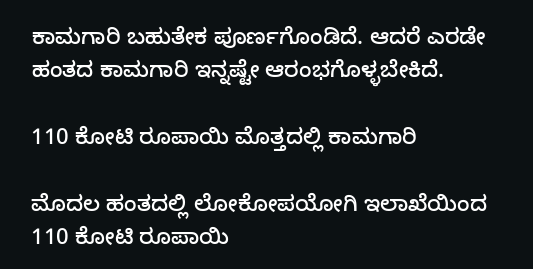ಕಾಮಗಾರಿ ಬಹುತೇಕ ಪೂರ್ಣಗೊಂಡಿದೆ. ಆದರೆ ಎರಡೇ ಹಂತದ ಕಾಮಗಾರಿ ಇನ್ನಷ್ಟೇ ಆರಂಭಗೊಳ್ಳಬೇಕಿದೆ.

110 ಕೋಟಿ ರೂಪಾಯಿ ಮೊತ್ತದಲ್ಲಿ ಕಾಮಗಾರಿ

ಮೊದಲ ಹಂತದಲ್ಲಿ ಲೋಕೋಪಯೋಗಿ ಇಲಾಖೆಯಿಂದ 110 ಕೋಟಿ ರೂಪಾಯಿ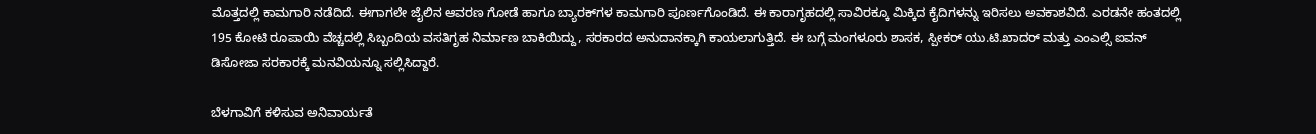ಮೊತ್ತದಲ್ಲಿ ಕಾಮಗಾರಿ ನಡೆದಿದೆ. ಈಗಾಗಲೇ ಜೈಲಿನ ಆವರಣ ಗೋಡೆ ಹಾಗೂ ಬ್ಯಾರಕ್‍ಗಳ ಕಾಮಗಾರಿ ಪೂರ್ಣಗೊಂಡಿದೆ. ಈ ಕಾರಾಗೃಹದಲ್ಲಿ ಸಾವಿರಕ್ಕೂ ಮಿಕ್ಕಿದ ಕೈದಿಗಳನ್ನು ಇರಿಸಲು ಅವಕಾಶವಿದೆ. ಎರಡನೇ ಹಂತದಲ್ಲಿ 195 ಕೋಟಿ ರೂಪಾಯಿ ವೆಚ್ಚದಲ್ಲಿ ಸಿಬ್ಬಂದಿಯ ವಸತಿಗೃಹ ನಿರ್ಮಾಣ ಬಾಕಿಯಿದ್ದು, ಸರಕಾರದ ಅನುದಾನಕ್ಕಾಗಿ ಕಾಯಲಾಗುತ್ತಿದೆ. ಈ ಬಗ್ಗೆ ಮಂಗಳೂರು ಶಾಸಕ, ಸ್ಪೀಕರ್ ಯು.ಟಿ.ಖಾದರ್ ಮತ್ತು ಎಂಎಲ್ಸಿ ಐವನ್ ಡಿಸೋಜಾ ಸರಕಾರಕ್ಕೆ ಮನವಿಯನ್ನೂ ಸಲ್ಲಿಸಿದ್ದಾರೆ.

ಬೆಳಗಾವಿಗೆ ಕಳಿಸುವ ಅನಿವಾರ್ಯತೆ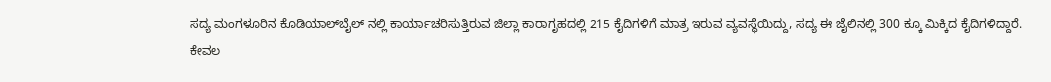ಸದ್ಯ ಮಂಗಳೂರಿನ ಕೊಡಿಯಾಲ್‍ಬೈಲ್ ನಲ್ಲಿ ಕಾರ್ಯಾಚರಿಸುತ್ತಿರುವ ಜಿಲ್ಲಾ ಕಾರಾಗೃಹದಲ್ಲಿ 215 ಕೈದಿಗಳಿಗೆ ಮಾತ್ರ ಇರುವ ವ್ಯವಸ್ಥೆಯಿದ್ದು, ಸದ್ಯ ಈ ಜೈಲಿನಲ್ಲಿ 300 ಕ್ಕೂ ಮಿಕ್ಕಿದ ಕೈದಿಗಳಿದ್ದಾರೆ. ಕೇವಲ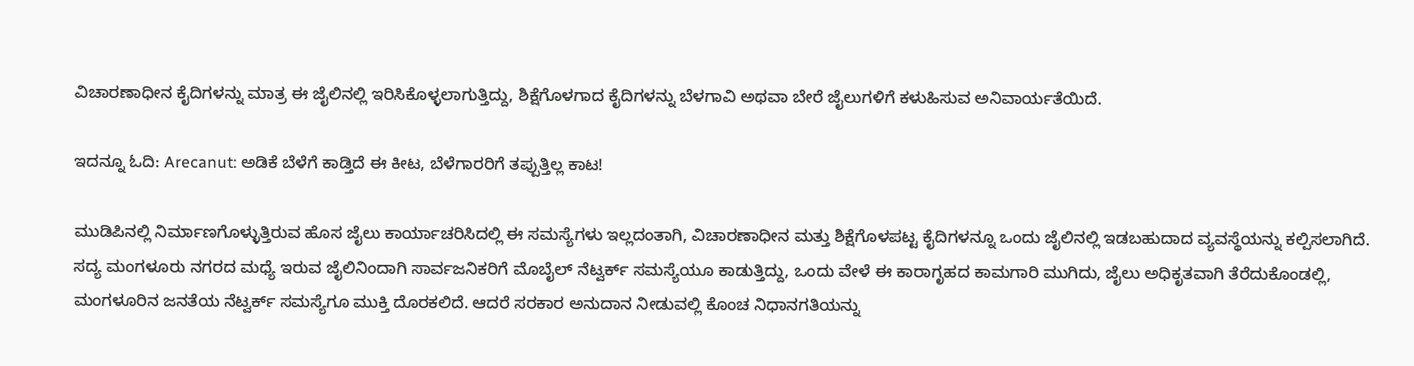ವಿಚಾರಣಾಧೀನ ಕೈದಿಗಳನ್ನು ಮಾತ್ರ ಈ ಜೈಲಿನಲ್ಲಿ ಇರಿಸಿಕೊಳ್ಳಲಾಗುತ್ತಿದ್ದು, ಶಿಕ್ಷೆಗೊಳಗಾದ ಕೈದಿಗಳನ್ನು ಬೆಳಗಾವಿ ಅಥವಾ ಬೇರೆ ಜೈಲುಗಳಿಗೆ ಕಳುಹಿಸುವ ಅನಿವಾರ್ಯತೆಯಿದೆ.

ಇದನ್ನೂ ಓದಿ: Arecanut: ಅಡಿಕೆ ಬೆಳೆಗೆ ಕಾಡ್ತಿದೆ ಈ ಕೀಟ, ಬೆಳೆಗಾರರಿಗೆ ತಪ್ಪುತ್ತಿಲ್ಲ ಕಾಟ!

ಮುಡಿಪಿನಲ್ಲಿ ನಿರ್ಮಾಣಗೊಳ್ಳುತ್ತಿರುವ ಹೊಸ ಜೈಲು ಕಾರ್ಯಾಚರಿಸಿದಲ್ಲಿ ಈ ಸಮಸ್ಯೆಗಳು ಇಲ್ಲದಂತಾಗಿ, ವಿಚಾರಣಾಧೀನ ಮತ್ತು ಶಿಕ್ಷೆಗೊಳಪಟ್ಟ ಕೈದಿಗಳನ್ನೂ ಒಂದು ಜೈಲಿನಲ್ಲಿ ಇಡಬಹುದಾದ ವ್ಯವಸ್ಥೆಯನ್ನು ಕಲ್ಪಿಸಲಾಗಿದೆ. ಸದ್ಯ ಮಂಗಳೂರು ನಗರದ ಮಧ್ಯೆ ಇರುವ ಜೈಲಿನಿಂದಾಗಿ ಸಾರ್ವಜನಿಕರಿಗೆ ಮೊಬೈಲ್ ನೆಟ್ವರ್ಕ್ ಸಮಸ್ಯೆಯೂ ಕಾಡುತ್ತಿದ್ದು, ಒಂದು ವೇಳೆ ಈ ಕಾರಾಗೃಹದ ಕಾಮಗಾರಿ ಮುಗಿದು, ಜೈಲು ಅಧಿಕೃತವಾಗಿ ತೆರೆದುಕೊಂಡಲ್ಲಿ, ಮಂಗಳೂರಿನ ಜನತೆಯ ನೆಟ್ವರ್ಕ್ ಸಮಸ್ಯೆಗೂ ಮುಕ್ತಿ ದೊರಕಲಿದೆ. ಆದರೆ ಸರಕಾರ ಅನುದಾನ ನೀಡುವಲ್ಲಿ ಕೊಂಚ ನಿಧಾನಗತಿಯನ್ನು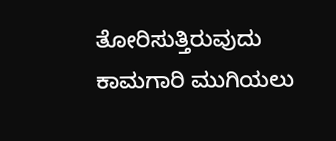ತೋರಿಸುತ್ತಿರುವುದು ಕಾಮಗಾರಿ ಮುಗಿಯಲು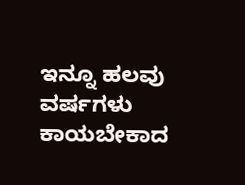ಇನ್ನೂ ಹಲವು ವರ್ಷಗಳು ಕಾಯಬೇಕಾದ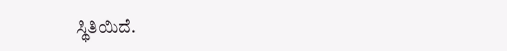ಸ್ಥಿತಿಯಿದೆ.